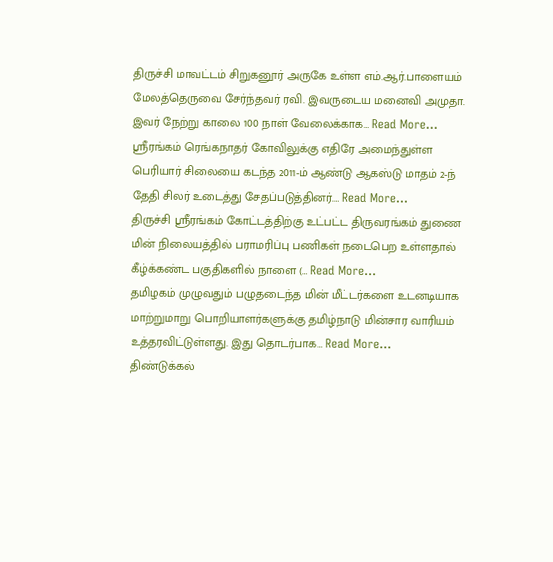திருச்சி மாவட்டம் சிறுகனூர் அருகே உள்ள எம்.ஆர்.பாளையம் மேலத்தெருவை சேர்ந்தவர் ரவி. இவருடைய மனைவி அமுதா. இவர் நேற்று காலை 100 நாள் வேலைக்காக… Read More...
ஸ்ரீரங்கம் ரெங்கநாதர் கோவிலுக்கு எதிரே அமைந்துள்ள பெரியார் சிலையை கடந்த 2011-ம் ஆண்டு ஆகஸ்டு மாதம் 2-ந் தேதி சிலர் உடைத்து சேதப்படுத்தினர்.… Read More...
திருச்சி ஸ்ரீரங்கம் கோட்டத்திற்கு உட்பட்ட திருவரங்கம் துணை மின் நிலையத்தில் பராமரிப்பு பணிகள் நடைபெற உள்ளதால் கீழ்க்கண்ட பகுதிகளில் நாளை (… Read More...
தமிழகம் முழுவதும் பழுதடைந்த மின் மீட்டர்களை உடனடியாக மாற்றுமாறு பொறியாளர்களுக்கு தமிழ்நாடு மின்சார வாரியம் உத்தரவிட்டுள்ளது. இது தொடர்பாக… Read More...
திண்டுக்கல்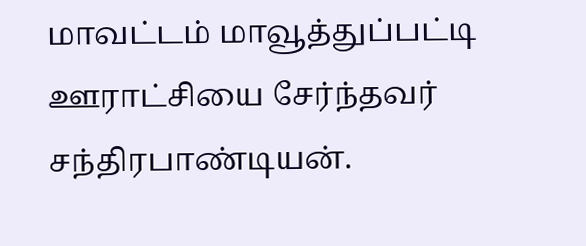மாவட்டம் மாவூத்துப்பட்டி ஊராட்சியை சேர்ந்தவர் சந்திரபாண்டியன்.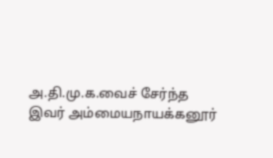அ.தி.மு.க.வைச் சேர்ந்த இவர் அம்மையநாயக்கனூர்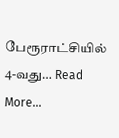பேரூராட்சியில் 4-வது… Read More...